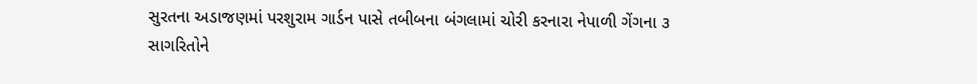સુરતના અડાજણમાં પરશુરામ ગાર્ડન પાસે તબીબના બંગલામાં ચોરી કરનારા નેપાળી ગેંગના ૩ સાગરિતોને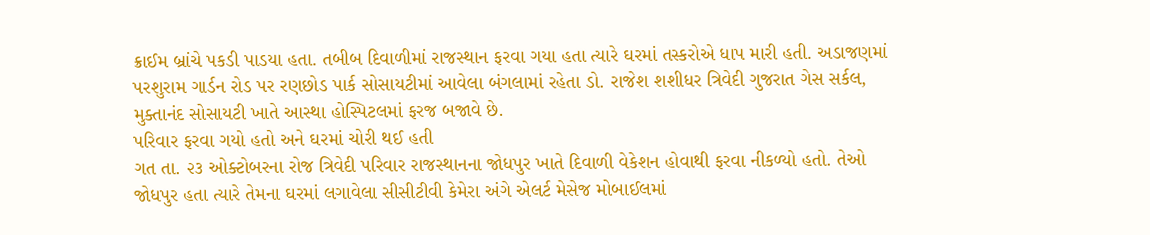ક્રાઈમ બ્રાંચે પકડી પાડયા હતા. તબીબ દિવાળીમાં રાજસ્થાન ફરવા ગયા હતા ત્યારે ઘરમાં તસ્કરોએ ધાપ મારી હતી. અડાજણમાં પરશુરામ ગાર્ડન રોડ પર રણછોડ પાર્ક સોસાયટીમાં આવેલા બંગલામાં રહેતા ડો. રાજેશ શશીધર ત્રિવેદી ગુજરાત ગેસ સર્કલ, મુક્તાનંદ સોસાયટી ખાતે આસ્થા હોસ્પિટલમાં ફરજ બજાવે છે.
પરિવાર ફરવા ગયો હતો અને ઘરમાં ચોરી થઈ હતી
ગત તા. ૨૩ ઓક્ટોબરના રોજ ત્રિવેદી પરિવાર રાજસ્થાનના જોધપુર ખાતે દિવાળી વેકેશન હોવાથી ફરવા નીકળ્યો હતો. તેઓ જોધપુર હતા ત્યારે તેમના ઘરમાં લગાવેલા સીસીટીવી કેમેરા અંગે એલર્ટ મેસેજ મોબાઈલમાં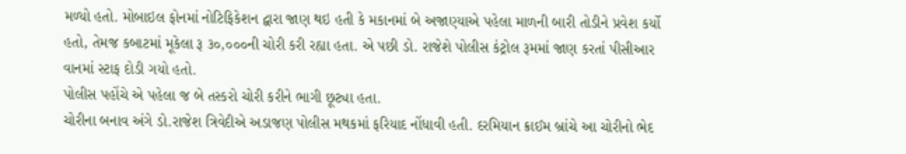મળ્યો હતો. મોબાઇલ ફોનમાં નોટિફિકેશન દ્વારા જાણ થઇ હતી કે મકાનમાં બે અજાણ્યાએ પહેલા માળની બારી તોડીને પ્રવેશ કર્યો હતો, તેમજ કબાટમાં મૂકેલા રૂ ૩૦,૦૦૦ની ચોરી કરી રહ્યા હતા. એ પછી ડો. રાજેશે પોલીસ કંટ્રોલ રૂમમાં જાણ કરતાં પીસીઆર વાનમાં સ્ટાફ દોડી ગયો હતો.
પોલીસ પહોંચે એ પહેલા જ બે તસ્કરો ચોરી કરીને ભાગી છૂટ્યા હતા.
ચોરીના બનાવ અંગે ડો.રાજેશ ત્રિવેદીએ અડાજણ પોલીસ મથકમાં ફરિયાદ નોંધાવી હતી. દરમિયાન ક્રાઈમ બ્રાંચે આ ચોરીનો ભેદ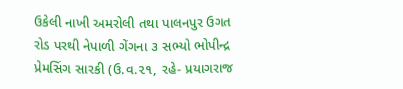ઉકેલી નાખી અમરોલી તથા પાલનપુર ઉગત રોડ પરથી નેપાળી ગેંગના ૩ સભ્યો ભોપીન્દ્ર પ્રેમસિંગ સારકી (ઉ.વ.૨૧, રહે- પ્રયાગરાજ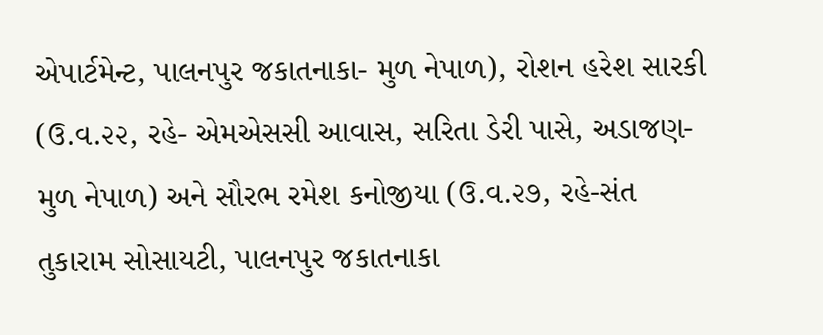એપાર્ટમેન્ટ, પાલનપુર જકાતનાકા- મુળ નેપાળ), રોશન હરેશ સારકી (ઉ.વ.૨૨, રહે- એમએસસી આવાસ, સરિતા ડેરી પાસે, અડાજણ- મુળ નેપાળ) અને સૌરભ રમેશ કનોજીયા (ઉ.વ.૨૭, રહે-સંત તુકારામ સોસાયટી, પાલનપુર જકાતનાકા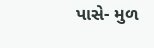પાસે- મુળ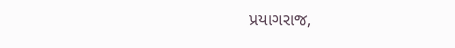પ્રયાગરાજ,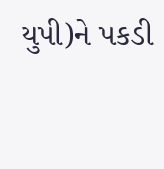યુપી)ને પકડી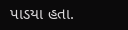પાડયા હતા.